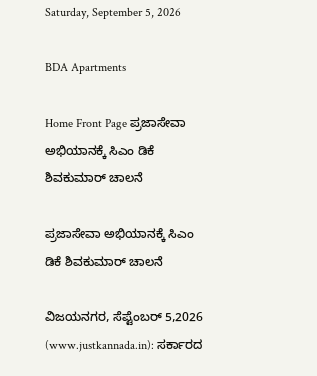Saturday, September 5, 2026

BDA Apartments

Home Front Page ಪ್ರಜಾಸೇವಾ ಅಭಿಯಾನಕ್ಕೆ ಸಿಎಂ ಡಿಕೆ ಶಿವಕುಮಾರ್ ಚಾಲನೆ

ಪ್ರಜಾಸೇವಾ ಅಭಿಯಾನಕ್ಕೆ ಸಿಎಂ ಡಿಕೆ ಶಿವಕುಮಾರ್ ಚಾಲನೆ

ವಿಜಯನಗರ, ಸೆಪ್ಟೆಂಬರ್ 5,2026 (www.justkannada.in): ಸರ್ಕಾರದ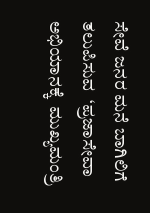ಸೇವೆ ಜನರ ಮನೆ ಬಾಗಿಲಿಗೆ ತಲುಪಿಸುವ  ‘ಪ್ರಜಾಸೇವಾ ಅಭಿಯಾನಕ್ಕೆ  ಮುಖ್ಯಮಂತ್ರಿ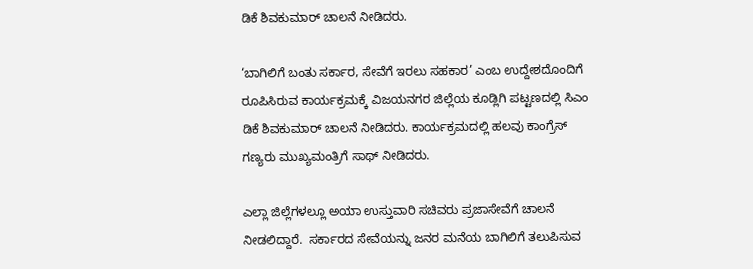ಡಿಕೆ ಶಿವಕುಮಾರ್ ಚಾಲನೆ ನೀಡಿದರು.

‘ಬಾಗಿಲಿಗೆ ಬಂತು ಸರ್ಕಾರ, ಸೇವೆಗೆ ಇರಲು ಸಹಕಾರ’ ಎಂಬ ಉದ್ದೇಶದೊಂದಿಗೆ ರೂಪಿಸಿರುವ ಕಾರ್ಯಕ್ರಮಕ್ಕೆ ವಿಜಯನಗರ ಜಿಲ್ಲೆಯ ಕೂಡ್ಲಿಗಿ ಪಟ್ಟಣದಲ್ಲಿ ಸಿಎಂ ಡಿಕೆ ಶಿವಕುಮಾರ್ ಚಾಲನೆ ನೀಡಿದರು. ಕಾರ್ಯಕ್ರಮದಲ್ಲಿ ಹಲವು ಕಾಂಗ್ರೆಸ್ ಗಣ್ಯರು ಮುಖ್ಯಮಂತ್ರಿಗೆ ಸಾಥ್ ನೀಡಿದರು.

ಎಲ್ಲಾ ಜಿಲ್ಲೆಗಳಲ್ಲೂ ಅಯಾ ಉಸ್ತುವಾರಿ ಸಚಿವರು ಪ್ರಜಾಸೇವೆಗೆ ಚಾಲನೆ ನೀಡಲಿದ್ದಾರೆ.  ಸರ್ಕಾರದ ಸೇವೆಯನ್ನು ಜನರ ಮನೆಯ ಬಾಗಿಲಿಗೆ ತಲುಪಿಸುವ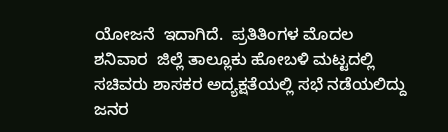ಯೋಜನೆ  ಇದಾಗಿದೆ.  ಪ್ರತಿತಿಂಗಳ ಮೊದಲ ಶನಿವಾರ  ಜಿಲ್ಲೆ ತಾಲ್ಲೂಕು ಹೋಬಳಿ ಮಟ್ಟದಲ್ಲಿ ಸಚಿವರು ಶಾಸಕರ ಅದ್ಯಕ್ಷತೆಯಲ್ಲಿ ಸಭೆ ನಡೆಯಲಿದ್ದು ಜನರ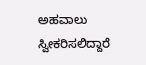ಅಹವಾಲು ಸ್ವೀಕರಿಸಲಿದ್ದಾರೆ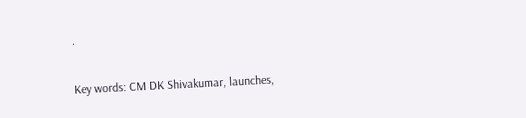.

Key words: CM DK Shivakumar, launches,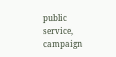public service, campaign